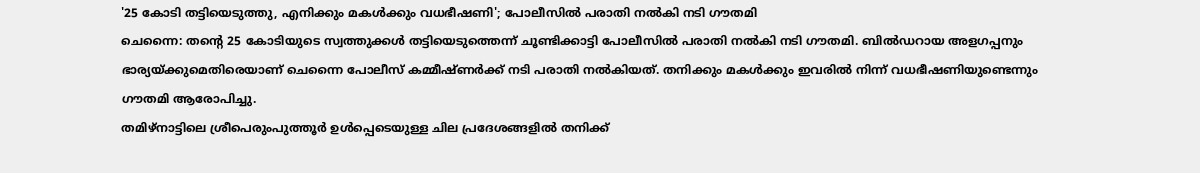'25 കോടി തട്ടിയെടുത്തു, എനിക്കും മകൾക്കും വധഭീഷണി'; പോലീസിൽ പരാതി നൽകി നടി ഗൗതമി
ചെന്നൈ: തന്റെ 25 കോടിയുടെ സ്വത്തുക്കൾ തട്ടിയെടുത്തെന്ന് ചൂണ്ടിക്കാട്ടി പോലീസിൽ പരാതി നൽകി നടി ഗൗതമി. ബിൽഡറായ അളഗപ്പനും ഭാര്യയ്ക്കുമെതിരെയാണ് ചെന്നൈ പോലീസ് കമ്മീഷ്ണർക്ക് നടി പരാതി നൽകിയത്. തനിക്കും മകൾക്കും ഇവരിൽ നിന്ന് വധഭീഷണിയുണ്ടെന്നും ഗൗതമി ആരോപിച്ചു.
തമിഴ്നാട്ടിലെ ശ്രീപെരുംപുത്തൂർ ഉൾപ്പെടെയുള്ള ചില പ്രദേശങ്ങളിൽ തനിക്ക്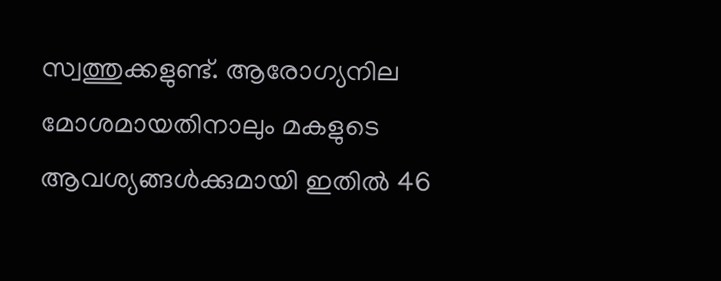സ്വത്തുക്കളുണ്ട്. ആരോഗ്യനില മോശമായതിനാലും മകളുടെ ആവശ്യങ്ങൾക്കുമായി ഇതിൽ 46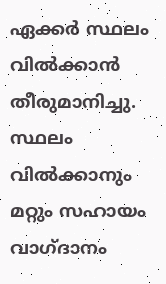ഏക്കർ സ്ഥലം വിൽക്കാൻ തീരുമാനിച്ചു. സ്ഥലം വിൽക്കാനും മറ്റും സഹായം വാഗ്ദാനം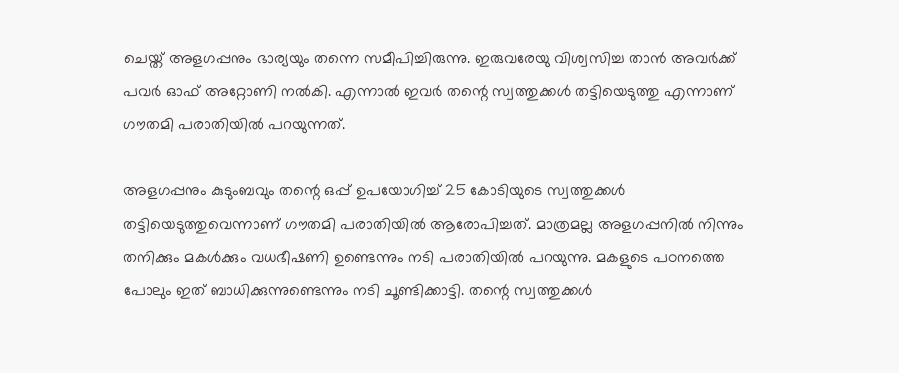ചെയ്ത് അളഗപ്പനും ഭാര്യയും തന്നെ സമീപിച്ചിരുന്നു. ഇരുവരേയു വിശ്വസിച്ച താൻ അവർക്ക് പവർ ഓഫ് അറ്റോണി നൽകി. എന്നാൽ ഇവർ തന്റെ സ്വത്തുക്കൾ തട്ടിയെടുത്തു എന്നാണ് ഗൗതമി പരാതിയിൽ പറയുന്നത്.

അളഗപ്പനും കുടുംബവും തന്റെ ഒപ്പ് ഉപയോഗിച്ച് 25 കോടിയുടെ സ്വത്തുക്കൾ തട്ടിയെടുത്തുവെന്നാണ് ഗൗതമി പരാതിയിൽ ആരോപിച്ചത്. മാത്രമല്ല അളഗപ്പനിൽ നിന്നും തനിക്കും മകൾക്കും വധഭീഷണി ഉണ്ടെന്നും നടി പരാതിയിൽ പറയുന്നു. മകളുടെ പഠനത്തെ പോലും ഇത് ബാധിക്കുന്നുണ്ടെന്നും നടി ചൂണ്ടിക്കാട്ടി. തന്റെ സ്വത്തുക്കൾ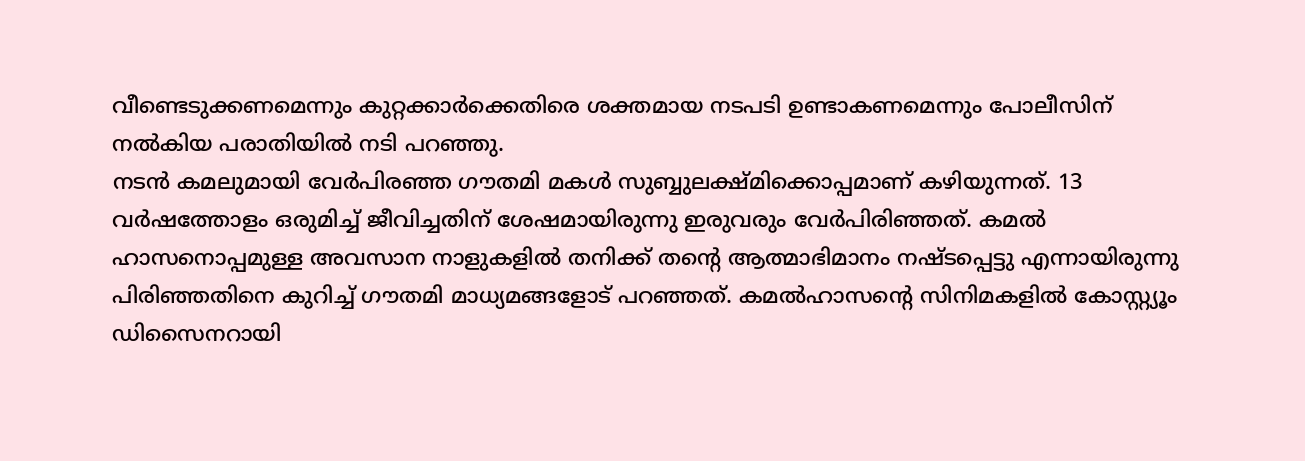വീണ്ടെടുക്കണമെന്നും കുറ്റക്കാർക്കെതിരെ ശക്തമായ നടപടി ഉണ്ടാകണമെന്നും പോലീസിന് നൽകിയ പരാതിയിൽ നടി പറഞ്ഞു.
നടൻ കമലുമായി വേർപിരഞ്ഞ ഗൗതമി മകൾ സുബ്ബുലക്ഷ്മിക്കൊപ്പമാണ് കഴിയുന്നത്. 13 വർഷത്തോളം ഒരുമിച്ച് ജീവിച്ചതിന് ശേഷമായിരുന്നു ഇരുവരും വേർപിരിഞ്ഞത്. കമൽ ഹാസനൊപ്പമുള്ള അവസാന നാളുകളിൽ തനിക്ക് തന്റെ ആത്മാഭിമാനം നഷ്ടപ്പെട്ടു എന്നായിരുന്നു പിരിഞ്ഞതിനെ കുറിച്ച് ഗൗതമി മാധ്യമങ്ങളോട് പറഞ്ഞത്. കമൽഹാസന്റെ സിനിമകളിൽ കോസ്റ്റ്യൂം ഡിസൈനറായി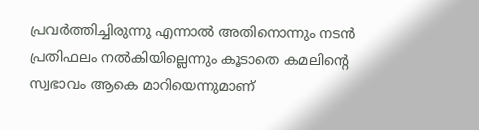പ്രവർത്തിച്ചിരുന്നു എന്നാൽ അതിനൊന്നും നടൻ പ്രതിഫലം നൽകിയില്ലെന്നും കൂടാതെ കമലിന്റെ സ്വഭാവം ആകെ മാറിയെന്നുമാണ്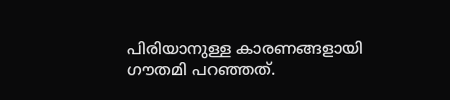പിരിയാനുള്ള കാരണങ്ങളായി ഗൗതമി പറഞ്ഞത്.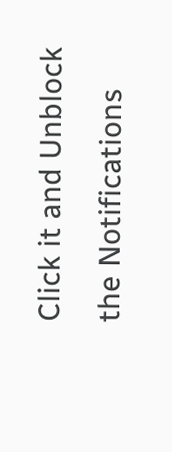Click it and Unblock the Notifications